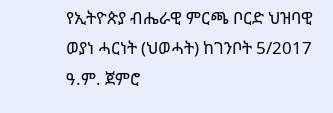የኢትዮጵያ ብሔራዊ ምርጫ ቦርድ ህዝባዊ ወያነ ሓርነት (ህወሓት) ከገንቦት 5/2017 ዓ.ም. ጀምሮ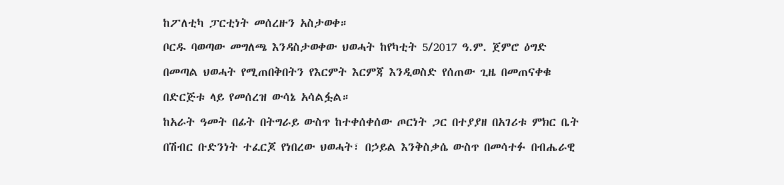ከፖለቲካ ፓርቲነት መሰረዙን አስታወቀ።
ቦርዱ ባወጣው መግለጫ እንዳስታወቀው ህወሓት ከየካቲት 5/2017 ዓ.ም. ጀምሮ ዕግድ በመጣል ህወሓት የሚጠበቅበትን የእርምት እርምጃ እንዲወስድ የሰጠው ጊዜ በመጠናቀቁ በድርጅቱ ላይ የመሰረዝ ውሳኔ አሳልፏል።
ከአራት ዓመት በፊት በትግራይ ውስጥ ከተቀሰቀሰው ጦርነት ጋር በተያያዘ በአገሪቱ ምክር ቤት በሽብር ቡድንነት ተፈርጆ የነበረው ህወሓት፣ በኃይል እንቅስቃሴ ውስጥ በመሳተፉ በብሔራዊ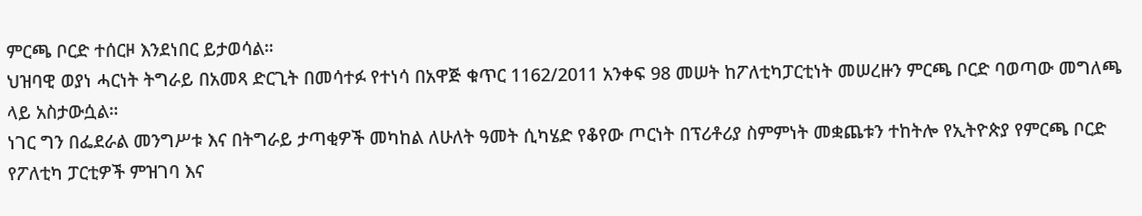ምርጫ ቦርድ ተሰርዞ እንደነበር ይታወሳል።
ህዝባዊ ወያነ ሓርነት ትግራይ በአመጻ ድርጊት በመሳተፉ የተነሳ በአዋጅ ቁጥር 1162/2011 አንቀፍ 98 መሠት ከፖለቲካፓርቲነት መሠረዙን ምርጫ ቦርድ ባወጣው መግለጫ ላይ አስታውሷል።
ነገር ግን በፌደራል መንግሥቱ እና በትግራይ ታጣቂዎች መካከል ለሁለት ዓመት ሲካሄድ የቆየው ጦርነት በፕሪቶሪያ ስምምነት መቋጨቱን ተከትሎ የኢትዮጵያ የምርጫ ቦርድ የፖለቲካ ፓርቲዎች ምዝገባ እና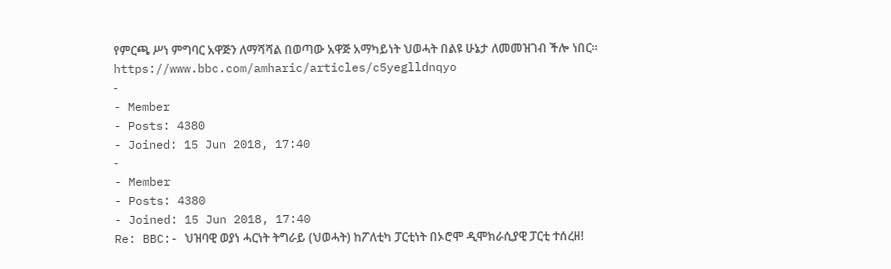የምርጫ ሥነ ምግባር አዋጅን ለማሻሻል በወጣው አዋጅ አማካይነት ህወሓት በልዩ ሁኔታ ለመመዝገብ ችሎ ነበር።
https://www.bbc.com/amharic/articles/c5yeglldnqyo
-
- Member
- Posts: 4380
- Joined: 15 Jun 2018, 17:40
-
- Member
- Posts: 4380
- Joined: 15 Jun 2018, 17:40
Re: BBC:- ህዝባዊ ወያነ ሓርነት ትግራይ (ህወሓት) ከፖለቲካ ፓርቲነት በኦሮሞ ዲሞክራሲያዊ ፓርቲ ተሰረዘ!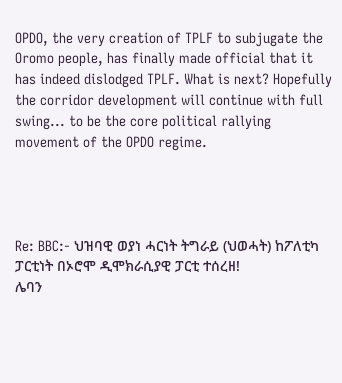OPDO, the very creation of TPLF to subjugate the Oromo people, has finally made official that it has indeed dislodged TPLF. What is next? Hopefully the corridor development will continue with full swing... to be the core political rallying movement of the OPDO regime.




Re: BBC:- ህዝባዊ ወያነ ሓርነት ትግራይ (ህወሓት) ከፖለቲካ ፓርቲነት በኦሮሞ ዲሞክራሲያዊ ፓርቲ ተሰረዘ!
ሌባን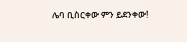ሌባ ቢስርቀው ምን ይደንቀው!